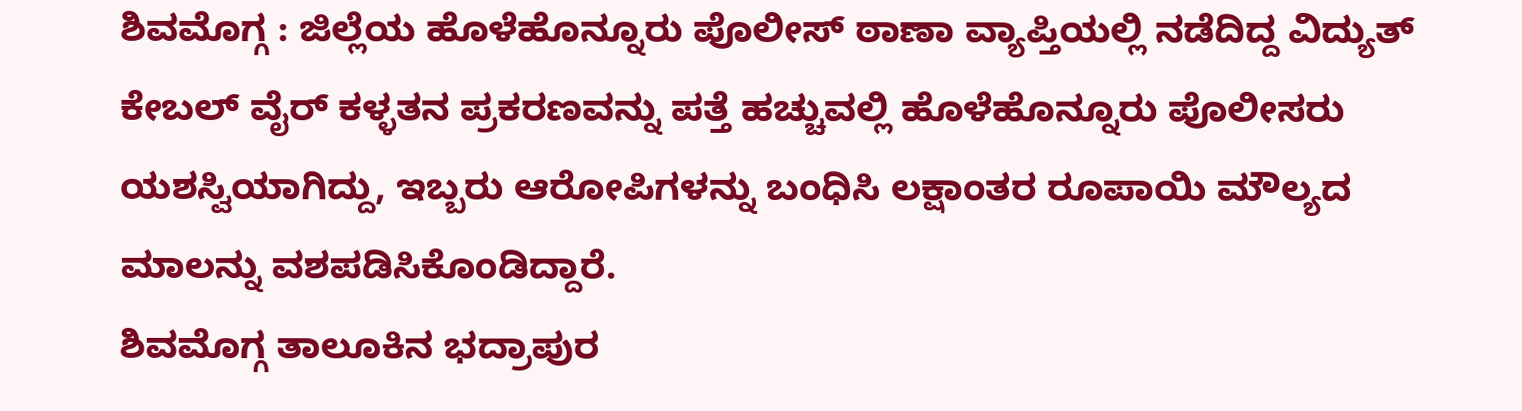ಶಿವಮೊಗ್ಗ : ಜಿಲ್ಲೆಯ ಹೊಳೆಹೊನ್ನೂರು ಪೊಲೀಸ್ ಠಾಣಾ ವ್ಯಾಪ್ತಿಯಲ್ಲಿ ನಡೆದಿದ್ದ ವಿದ್ಯುತ್ ಕೇಬಲ್ ವೈರ್ ಕಳ್ಳತನ ಪ್ರಕರಣವನ್ನು ಪತ್ತೆ ಹಚ್ಚುವಲ್ಲಿ ಹೊಳೆಹೊನ್ನೂರು ಪೊಲೀಸರು ಯಶಸ್ವಿಯಾಗಿದ್ದು, ಇಬ್ಬರು ಆರೋಪಿಗಳನ್ನು ಬಂಧಿಸಿ ಲಕ್ಷಾಂತರ ರೂಪಾಯಿ ಮೌಲ್ಯದ ಮಾಲನ್ನು ವಶಪಡಿಸಿಕೊಂಡಿದ್ದಾರೆ.
ಶಿವಮೊಗ್ಗ ತಾಲೂಕಿನ ಭದ್ರಾಪುರ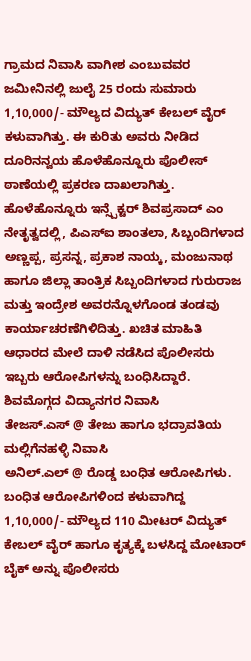ಗ್ರಾಮದ ನಿವಾಸಿ ವಾಗೀಶ ಎಂಬುವವರ ಜಮೀನಿನಲ್ಲಿ ಜುಲೈ 25 ರಂದು ಸುಮಾರು 1,10,000/- ಮೌಲ್ಯದ ವಿದ್ಯುತ್ ಕೇಬಲ್ ವೈರ್ ಕಳುವಾಗಿತ್ತು. ಈ ಕುರಿತು ಅವರು ನೀಡಿದ ದೂರಿನನ್ವಯ ಹೊಳೆಹೊನ್ನೂರು ಪೊಲೀಸ್ ಠಾಣೆಯಲ್ಲಿ ಪ್ರಕರಣ ದಾಖಲಾಗಿತ್ತು.
ಹೊಳೆಹೊನ್ನೂರು ಇನ್ಸ್ಪೆಕ್ಟರ್ ಶಿವಪ್ರಸಾದ್ ಎಂ ನೇತೃತ್ವದಲ್ಲಿ, ಪಿಎಸ್ಐ ಶಾಂತಲಾ, ಸಿಬ್ಬಂದಿಗಳಾದ ಅಣ್ಣಪ್ಪ, ಪ್ರಸನ್ನ, ಪ್ರಕಾಶ ನಾಯ್ಕ, ಮಂಜುನಾಥ ಹಾಗೂ ಜಿಲ್ಲಾ ತಾಂತ್ರಿಕ ಸಿಬ್ಬಂದಿಗಳಾದ ಗುರುರಾಜ ಮತ್ತು ಇಂದ್ರೇಶ ಅವರನ್ನೊಳಗೊಂಡ ತಂಡವು ಕಾರ್ಯಾಚರಣೆಗಿಳಿದಿತ್ತು. ಖಚಿತ ಮಾಹಿತಿ ಆಧಾರದ ಮೇಲೆ ದಾಳಿ ನಡೆಸಿದ ಪೊಲೀಸರು ಇಬ್ಬರು ಆರೋಪಿಗಳನ್ನು ಬಂಧಿಸಿದ್ದಾರೆ. ಶಿವಮೊಗ್ಗದ ವಿದ್ಯಾನಗರ ನಿವಾಸಿ
ತೇಜಸ್.ಎಸ್ @ ತೇಜು ಹಾಗೂ ಭದ್ರಾವತಿಯ ಮಲ್ಲಿಗೆನಹಳ್ಳಿ ನಿವಾಸಿ
ಅನಿಲ್.ಎಲ್ @ ರೊಡ್ಡ ಬಂಧಿತ ಆರೋಪಿಗಳು.
ಬಂಧಿತ ಆರೋಪಿಗಳಿಂದ ಕಳುವಾಗಿದ್ದ 1,10,000/- ಮೌಲ್ಯದ 110 ಮೀಟರ್ ವಿದ್ಯುತ್ ಕೇಬಲ್ ವೈರ್ ಹಾಗೂ ಕೃತ್ಯಕ್ಕೆ ಬಳಸಿದ್ದ ಮೋಟಾರ್ ಬೈಕ್ ಅನ್ನು ಪೊಲೀಸರು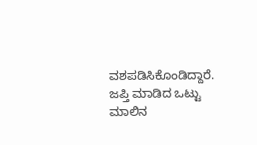ವಶಪಡಿಸಿಕೊಂಡಿದ್ದಾರೆ. ಜಪ್ತಿ ಮಾಡಿದ ಒಟ್ಟು ಮಾಲಿನ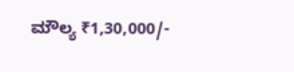ಮೌಲ್ಯ ₹1,30,000/-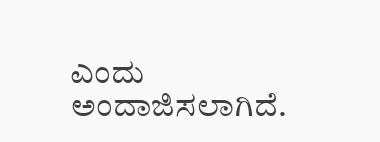ಎಂದು ಅಂದಾಜಿಸಲಾಗಿದೆ.